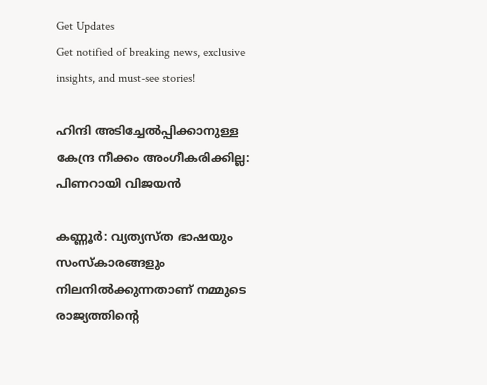Get Updates
Get notified of breaking news, exclusive insights, and must-see stories!

ഹിന്ദി അടിച്ചേല്‍പ്പിക്കാനുള്ള കേന്ദ്ര നീക്കം അംഗീകരിക്കില്ല: പിണറായി വിജയന്‍

കണ്ണൂര്‍: വ്യത്യസ്ത ഭാഷയും സംസ്‌കാരങ്ങളും നിലനില്‍ക്കുന്നതാണ് നമ്മുടെ രാജ്യത്തിന്റെ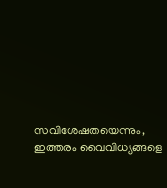സവിശേഷതയെന്നും, ഇത്തരം വൈവിധ്യങ്ങളെ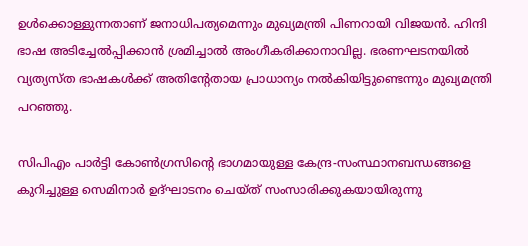ഉള്‍ക്കൊള്ളുന്നതാണ് ജനാധിപത്യമെന്നും മുഖ്യമന്ത്രി പിണറായി വിജയന്‍. ഹിന്ദി ഭാഷ അടിച്ചേല്‍പ്പിക്കാന്‍ ശ്രമിച്ചാല്‍ അംഗീകരിക്കാനാവില്ല. ഭരണഘടനയില്‍ വ്യത്യസ്ത ഭാഷകള്‍ക്ക് അതിന്റേതായ പ്രാധാന്യം നല്‍കിയിട്ടുണ്ടെന്നും മുഖ്യമന്ത്രി പറഞ്ഞു.

സിപിഎം പാര്‍ട്ടി കോണ്‍ഗ്രസിന്റെ ഭാഗമായുള്ള കേന്ദ്ര-സംസ്ഥാനബന്ധങ്ങളെ കുറിച്ചുള്ള സെമിനാര്‍ ഉദ്ഘാടനം ചെയ്ത് സംസാരിക്കുകയായിരുന്നു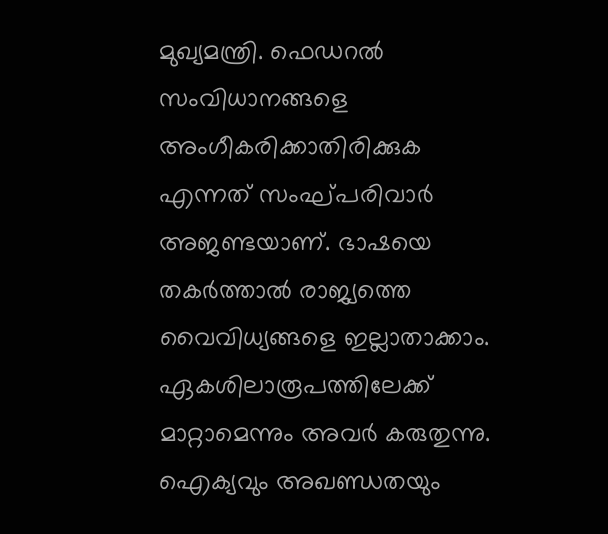മുഖ്യമന്ത്രി. ഫെഡറല്‍ സംവിധാനങ്ങളെ അംഗീകരിക്കാതിരിക്കുക എന്നത് സംഘ്പരിവാര്‍ അജണ്ടയാണ്. ഭാഷയെ തകര്‍ത്താല്‍ രാജ്യത്തെ വൈവിധ്യങ്ങളെ ഇല്ലാതാക്കാം. ഏകശിലാരൂപത്തിലേക്ക് മാറ്റാമെന്നും അവര്‍ കരുതുന്നു. ഐക്യവും അഖണ്ഡതയും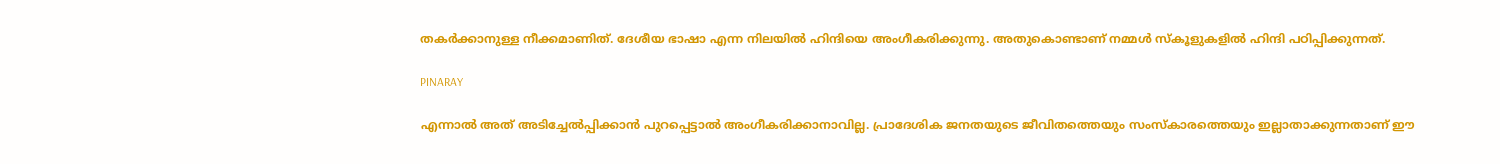തകര്‍ക്കാനുള്ള നീക്കമാണിത്. ദേശീയ ഭാഷാ എന്ന നിലയില്‍ ഹിന്ദിയെ അംഗീകരിക്കുന്നു. അതുകൊണ്ടാണ് നമ്മള്‍ സ്‌കൂളുകളില്‍ ഹിന്ദി പഠിപ്പിക്കുന്നത്.

PINARAY

എന്നാല്‍ അത് അടിച്ചേല്‍പ്പിക്കാന്‍ പുറപ്പെട്ടാല്‍ അംഗീകരിക്കാനാവില്ല. പ്രാദേശിക ജനതയുടെ ജീവിതത്തെയും സംസ്‌കാരത്തെയും ഇല്ലാതാക്കുന്നതാണ് ഈ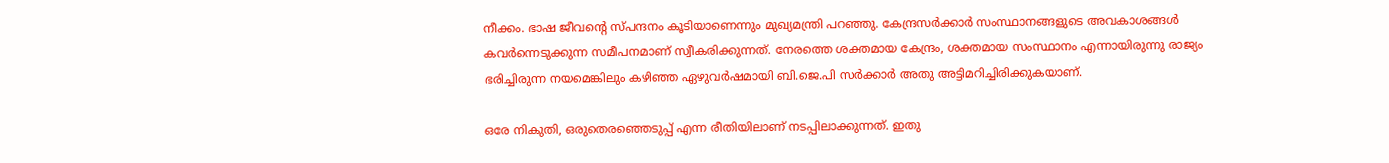നീക്കം. ഭാഷ ജീവന്റെ സ്പന്ദനം കൂടിയാണെന്നും മുഖ്യമന്ത്രി പറഞ്ഞു. കേന്ദ്രസര്‍ക്കാര്‍ സംസ്ഥാനങ്ങളുടെ അവകാശങ്ങള്‍ കവര്‍ന്നെടുക്കുന്ന സമീപനമാണ് സ്വീകരിക്കുന്നത്. നേരത്തെ ശക്തമായ കേന്ദ്രം, ശക്തമായ സംസ്ഥാനം എന്നായിരുന്നു രാജ്യം ഭരിച്ചിരുന്ന നയമെങ്കിലും കഴിഞ്ഞ ഏഴുവര്‍ഷമായി ബി.ജെ.പി സര്‍ക്കാര്‍ അതു അട്ടിമറിച്ചിരിക്കുകയാണ്.

ഒരേ നികുതി, ഒരുതെരഞ്ഞെടുപ്പ് എന്ന രീതിയിലാണ് നടപ്പിലാക്കുന്നത്. ഇതു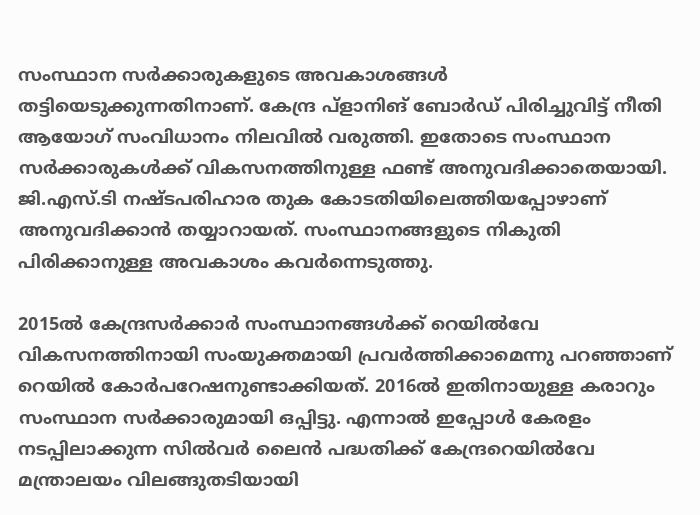സംസ്ഥാന സര്‍ക്കാരുകളുടെ അവകാശങ്ങള്‍ തട്ടിയെടുക്കുന്നതിനാണ്. കേന്ദ്ര പ്ളാനിങ് ബോര്‍ഡ് പിരിച്ചുവിട്ട് നീതി ആയോഗ് സംവിധാനം നിലവില്‍ വരുത്തി. ഇതോടെ സംസ്ഥാന സര്‍ക്കാരുകള്‍ക്ക് വികസനത്തിനുള്ള ഫണ്ട് അനുവദിക്കാതെയായി. ജി.എസ്.ടി നഷ്ടപരിഹാര തുക കോടതിയിലെത്തിയപ്പോഴാണ് അനുവദിക്കാന്‍ തയ്യാറായത്. സംസ്ഥാനങ്ങളുടെ നികുതി പിരിക്കാനുള്ള അവകാശം കവര്‍ന്നെടുത്തു.

2015ല്‍ കേന്ദ്രസര്‍ക്കാര്‍ സംസ്ഥാനങ്ങള്‍ക്ക് റെയില്‍വേ വികസനത്തിനായി സംയുക്തമായി പ്രവര്‍ത്തിക്കാമെന്നു പറഞ്ഞാണ് റെയില്‍ കോര്‍പറേഷനുണ്ടാക്കിയത്. 2016ല്‍ ഇതിനായുള്ള കരാറും സംസ്ഥാന സര്‍ക്കാരുമായി ഒപ്പിട്ടു. എന്നാല്‍ ഇപ്പോള്‍ കേരളം നടപ്പിലാക്കുന്ന സില്‍വര്‍ ലൈന്‍ പദ്ധതിക്ക് കേന്ദ്രറെയില്‍വേ മന്ത്രാലയം വിലങ്ങുതടിയായി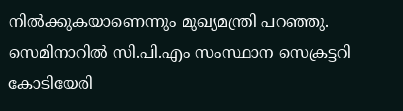നില്‍ക്കുകയാണെന്നും മുഖ്യമന്ത്രി പറഞ്ഞു. സെമിനാറില്‍ സി.പി.എം സംസ്ഥാന സെക്രട്ടറി കോടിയേരി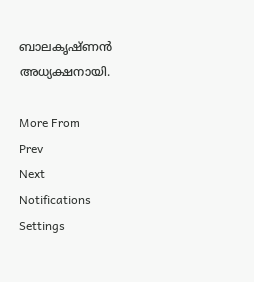ബാലകൃഷ്ണന്‍ അധ്യക്ഷനായി.

More From
Prev
Next
Notifications
Settings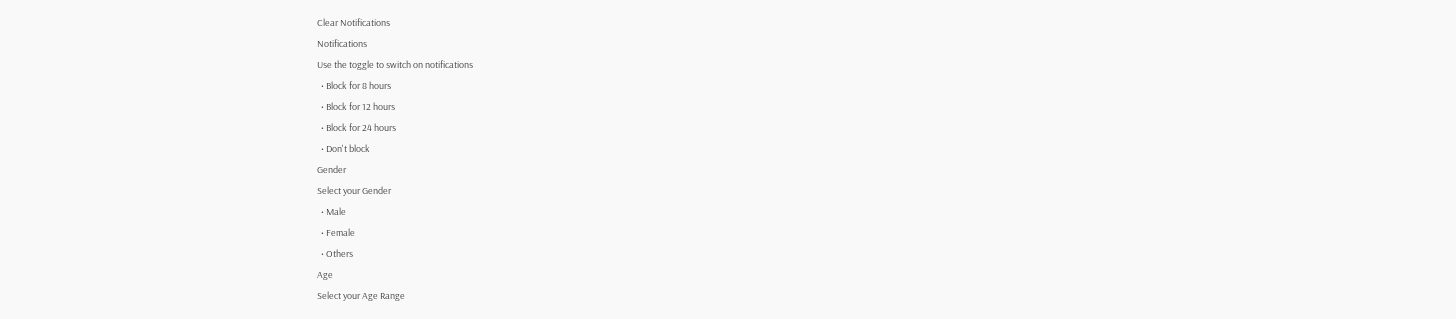Clear Notifications
Notifications
Use the toggle to switch on notifications
  • Block for 8 hours
  • Block for 12 hours
  • Block for 24 hours
  • Don't block
Gender
Select your Gender
  • Male
  • Female
  • Others
Age
Select your Age Range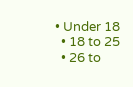• Under 18
  • 18 to 25
  • 26 to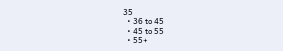35
  • 36 to 45
  • 45 to 55
  • 55+